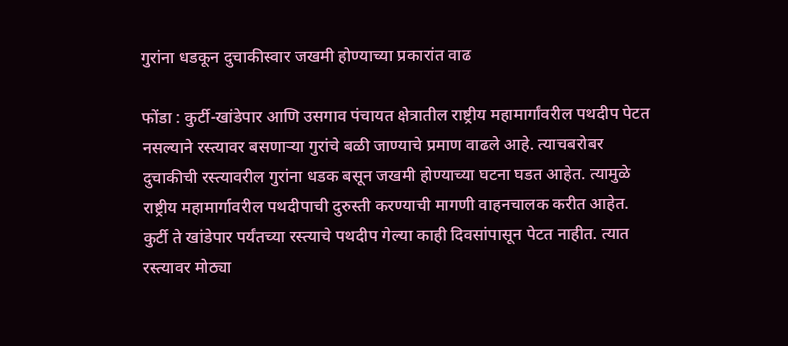गुरांना धडकून दुचाकीस्वार जखमी होण्याच्या प्रकारांत वाढ

फोंडा : कुर्टी-खांडेपार आणि उसगाव पंचायत क्षेत्रातील राष्ट्रीय महामार्गांवरील पथदीप पेटत नसल्याने रस्त्यावर बसणाऱ्या गुरांचे बळी जाण्याचे प्रमाण वाढले आहे. त्याचबरोबर दुचाकीची रस्त्यावरील गुरांना धडक बसून जखमी होण्याच्या घटना घडत आहेत. त्यामुळे राष्ट्रीय महामार्गावरील पथदीपाची दुरुस्ती करण्याची मागणी वाहनचालक करीत आहेत.
कुर्टी ते खांडेपार पर्यंतच्या रस्त्याचे पथदीप गेल्या काही दिवसांपासून पेटत नाहीत. त्यात रस्त्यावर मोठ्या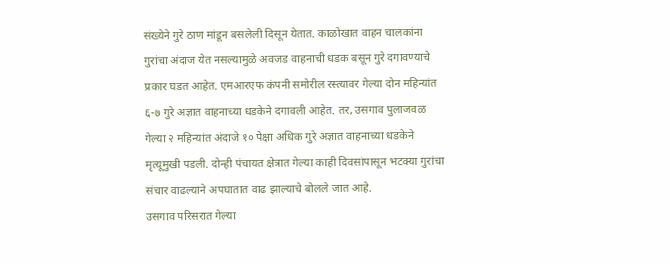संख्येने गुरे ठाण मांडून बसलेली दिसून येतात. काळोखात वाहन चालकांना गुरांचा अंदाज येत नसल्यामुळे अवजड वाहनाची धडक बसून गुरे दगावण्याचे प्रकार घडत आहेत. एमआरएफ कंपनी समोरील रस्त्यावर गेल्या दोन महिन्यांत ६-७ गुरे अज्ञात वाहनाच्या धडकेने दगावली आहेत. तर, उसगाव पुलाजवळ गेल्या २ महिन्यांत अंदाजे १० पेक्षा अधिक गुरे अज्ञात वाहनाच्या धडकेने मृत्यूमुखी पडली. दोन्ही पंचायत क्षेत्रात गेल्या काही दिवसांपासून भटक्या गुरांचा संचार वाढल्याने अपघातात वाढ झाल्याचे बोलले जात आहे.
उसगाव परिसरात गेल्या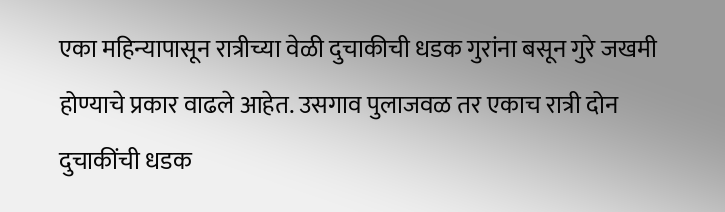एका महिन्यापासून रात्रीच्या वेळी दुचाकीची धडक गुरांना बसून गुरे जखमी होण्याचे प्रकार वाढले आहेत. उसगाव पुलाजवळ तर एकाच रात्री दोन दुचाकींची धडक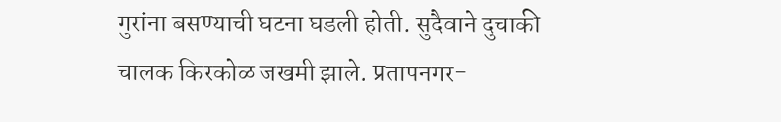गुरांना बसण्याची घटना घडली होती. सुदैवाने दुचाकी चालक किरकोळ जखमी झाले. प्रतापनगर-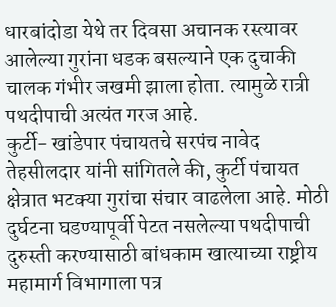धारबांदोडा येथे तर दिवसा अचानक रस्त्यावर आलेल्या गुरांना धडक बसल्याने एक दुचाकी चालक गंभीर जखमी झाला होता. त्यामुळे रात्री पथदीपाची अत्यंत गरज आहे.
कुर्टी- खांडेपार पंचायतचे सरपंच नावेद तेहसीलदार यांनी सांगितले की, कुर्टी पंचायत क्षेत्रात भटक्या गुरांचा संचार वाढलेला आहे. मोठी दुर्घटना घडण्यापूर्वी पेटत नसलेल्या पथदीपाची दुरुस्ती करण्यासाठी बांधकाम खात्याच्या राष्ट्रीय महामार्ग विभागाला पत्र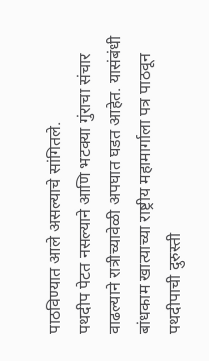पाठविण्यात आले असल्याचे सांगितले.
पथदीप पेटत नसल्याने आणि भटक्या गुंराचा संचार वाढल्याने रात्रीच्यावेळी अपघात घडत आहेत. यासंबंधी बांधकाम खात्याच्या राष्ट्रीय महामार्गाला पत्र पाठवून पथदीपाची दुरुस्ती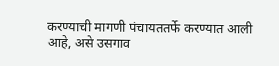करण्याची मागणी पंचायततर्फे करण्यात आली आहे, असे उसगाव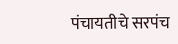पंचायतीचे सरपंच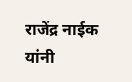राजेंद्र नाईक यांनी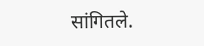सांगितले.